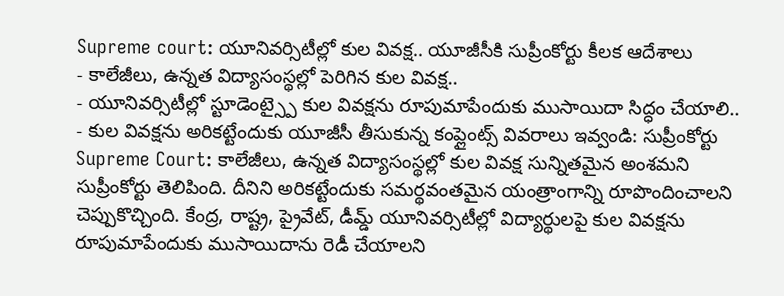Supreme court: యూనివర్సిటీల్లో కుల వివక్ష.. యూజీసీకి సుప్రీంకోర్టు కీలక ఆదేశాలు
- కాలేజీలు, ఉన్నత విద్యాసంస్థల్లో పెరిగిన కుల వివక్ష..
- యూనివర్సిటీల్లో స్టూడెంట్స్పై కుల వివక్షను రూపుమాపేందుకు ముసాయిదా సిద్ధం చేయాలి..
- కుల వివక్షను అరికట్టేందుకు యూజీసీ తీసుకున్న కంప్లైంట్స్ వివరాలు ఇవ్వండి: సుప్రీంకోర్టు
Supreme Court: కాలేజీలు, ఉన్నత విద్యాసంస్థల్లో కుల వివక్ష సున్నితమైన అంశమని సుప్రీంకోర్టు తెలిపింది. దీనిని అరికట్టేందుకు సమర్థవంతమైన యంత్రాంగాన్ని రూపొందించాలని చెప్పుకొచ్చింది. కేంద్ర, రాష్ట్ర, ప్రైవేట్, డీమ్డ్ యూనివర్సిటీల్లో విద్యార్థులపై కుల వివక్షను రూపుమాపేందుకు ముసాయిదాను రెడీ చేయాలని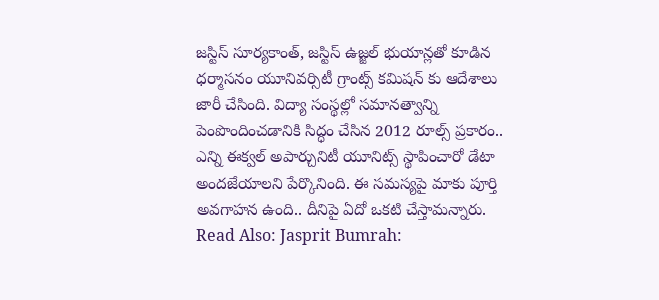జస్టిస్ సూర్యకాంత్, జస్టిస్ ఉజ్జల్ భుయాన్లతో కూడిన ధర్మాసనం యూనివర్సిటీ గ్రాంట్స్ కమిషన్ కు ఆదేశాలు జారీ చేసింది. విద్యా సంస్థల్లో సమానత్వాన్ని పెంపొందించడానికి సిద్ధం చేసిన 2012 రూల్స్ ప్రకారం.. ఎన్ని ఈక్వల్ అపార్చునిటీ యూనిట్స్ స్థాపించారో డేటా అందజేయాలని పేర్కొనింది. ఈ సమస్యపై మాకు పూర్తి అవగాహన ఉంది.. దీనిపై ఏదో ఒకటి చేస్తామన్నారు.
Read Also: Jasprit Bumrah: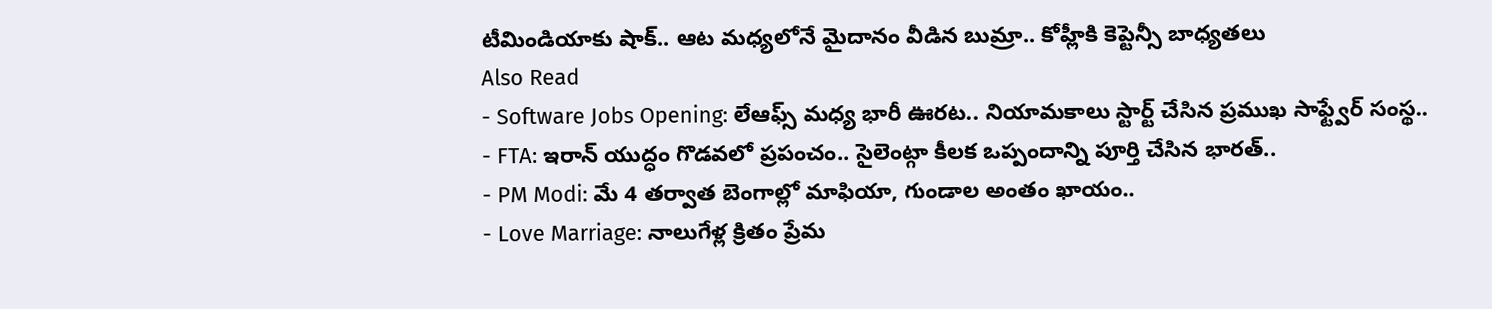టీమిండియాకు షాక్.. ఆట మధ్యలోనే మైదానం వీడిన బుమ్రా.. కోహ్లీకి కెప్టెన్సీ బాధ్యతలు
Also Read
- Software Jobs Opening: లేఆఫ్స్ మధ్య భారీ ఊరట.. నియామకాలు స్టార్ట్ చేసిన ప్రముఖ సాఫ్ట్వేర్ సంస్థ..
- FTA: ఇరాన్ యుద్ధం గొడవలో ప్రపంచం.. సైలెంట్గా కీలక ఒప్పందాన్ని పూర్తి చేసిన భారత్..
- PM Modi: మే 4 తర్వాత బెంగాల్లో మాఫియా, గుండాల అంతం ఖాయం..
- Love Marriage: నాలుగేళ్ల క్రితం ప్రేమ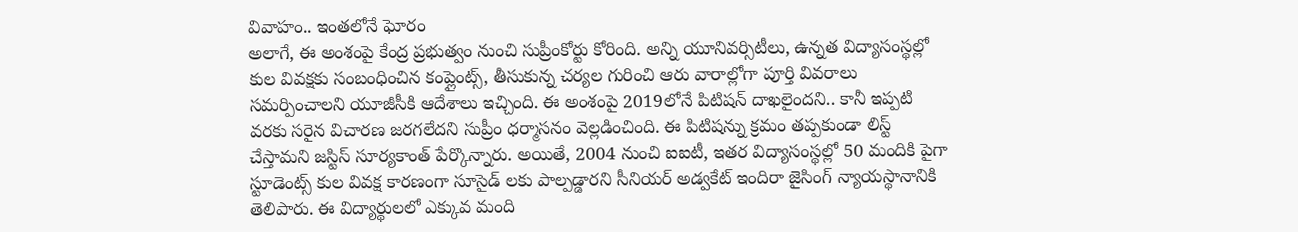వివాహం.. ఇంతలోనే ఘోరం
అలాగే, ఈ అంశంపై కేంద్ర ప్రభుత్వం నుంచి సుప్రీంకోర్టు కోరింది. అన్ని యూనివర్సిటీలు, ఉన్నత విద్యాసంస్థల్లో కుల వివక్షకు సంబంధించిన కంప్లైంట్స్, తీసుకున్న చర్యల గురించి ఆరు వారాల్లోగా పూర్తి వివరాలు సమర్పించాలని యూజీసీకి ఆదేశాలు ఇచ్చింది. ఈ అంశంపై 2019లోనే పిటిషన్ దాఖలైందని.. కానీ ఇప్పటి వరకు సరైన విచారణ జరగలేదని సుప్రీం ధర్మాసనం వెల్లడించింది. ఈ పిటిషన్ను క్రమం తప్పకుండా లిస్ట్ చేస్తామని జస్టిస్ సూర్యకాంత్ పేర్కొన్నారు. అయితే, 2004 నుంచి ఐఐటీ, ఇతర విద్యాసంస్థల్లో 50 మందికి పైగా స్టూడెంట్స్ కుల వివక్ష కారణంగా సూసైడ్ లకు పాల్పడ్డారని సీనియర్ అడ్వకేట్ ఇందిరా జైసింగ్ న్యాయస్థానానికి తెలిపారు. ఈ విద్యార్థులలో ఎక్కువ మంది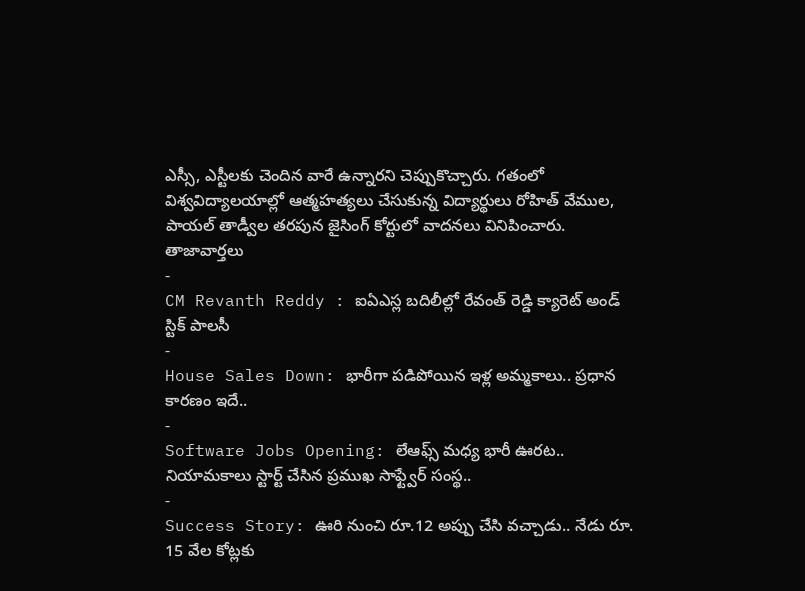ఎస్సీ, ఎస్టీలకు చెందిన వారే ఉన్నారని చెప్పుకొచ్చారు. గతంలో విశ్వవిద్యాలయాల్లో ఆత్మహత్యలు చేసుకున్న విద్యార్థులు రోహిత్ వేముల, పాయల్ తాడ్వీల తరపున జైసింగ్ కోర్టులో వాదనలు వినిపించారు.
తాజావార్తలు
-
CM Revanth Reddy : ఐఏఎస్ల బదిలీల్లో రేవంత్ రెడ్డి క్యారెట్ అండ్ స్టిక్ పాలసీ
-
House Sales Down: భారీగా పడిపోయిన ఇళ్ల అమ్మకాలు.. ప్రధాన కారణం ఇదే..
-
Software Jobs Opening: లేఆఫ్స్ మధ్య భారీ ఊరట.. నియామకాలు స్టార్ట్ చేసిన ప్రముఖ సాఫ్ట్వేర్ సంస్థ..
-
Success Story: ఊరి నుంచి రూ.12 అప్పు చేసి వచ్చాడు.. నేడు రూ. 15 వేల కోట్లకు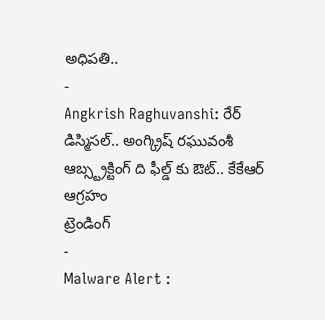అధిపతి..
-
Angkrish Raghuvanshi: రేర్ డిస్మిసల్.. అంగ్క్రిష్ రఘువంశీ ఆబ్స్ట్రక్టింగ్ ది ఫీల్డ్ కు ఔట్.. కేకేఆర్ ఆగ్రహం
ట్రెండింగ్
-
Malware Alert :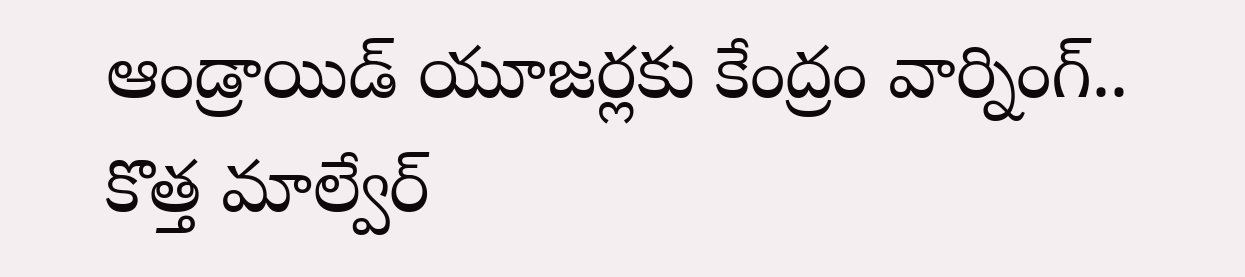ఆండ్రాయిడ్ యూజర్లకు కేంద్రం వార్నింగ్.. కొత్త మాల్వేర్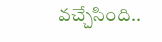వచ్చేసింది..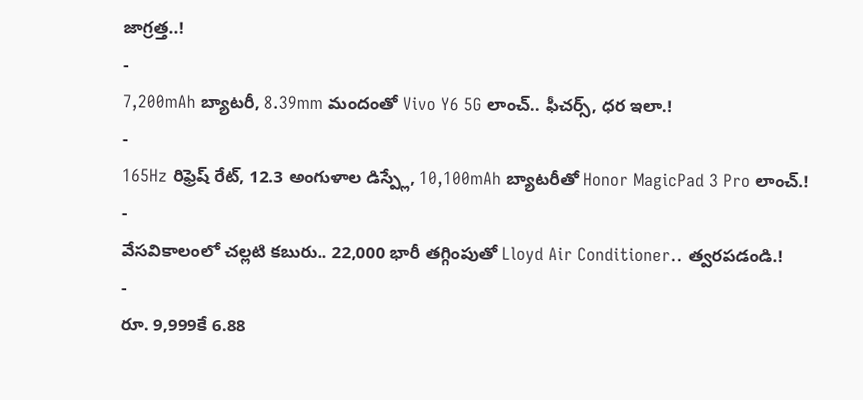జాగ్రత్త..!
-
7,200mAh బ్యాటరీ, 8.39mm మందంతో Vivo Y6 5G లాంచ్.. ఫీచర్స్, ధర ఇలా.!
-
165Hz రిఫ్రెష్ రేట్, 12.3 అంగుళాల డిస్ప్లే, 10,100mAh బ్యాటరీతో Honor MagicPad 3 Pro లాంచ్.!
-
వేసవికాలంలో చల్లటి కబురు.. 22,000 భారీ తగ్గింపుతో Lloyd Air Conditioner.. త్వరపడండి.!
-
రూ. 9,999కే 6.88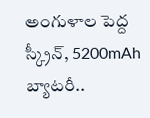అంగుళాల పెద్ద స్క్రీన్, 5200mAh బ్యాటరీ..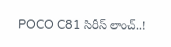POCO C81 సిరీస్ లాంచ్..!